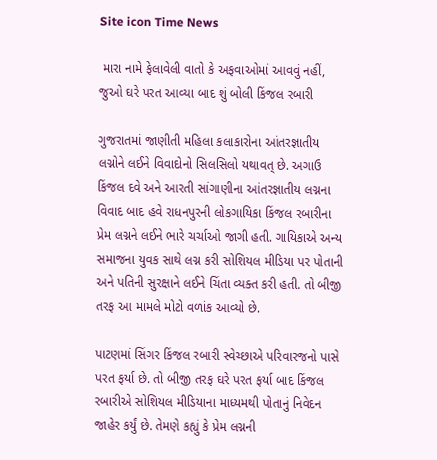Site icon Time News

 મારા નામે ફેલાવેલી વાતો કે અફવાઓમાં આવવું નહીં, જુઓ ઘરે પરત આવ્યા બાદ શું બોલી કિંજલ રબારી

ગુજરાતમાં જાણીતી મહિલા કલાકારોના આંતરજ્ઞાતીય લગ્નોને લઈને વિવાદોનો સિલસિલો યથાવત્ છે. અગાઉ કિંજલ દવે અને આરતી સાંગાણીના આંતરજ્ઞાતીય લગ્નના વિવાદ બાદ હવે રાધનપુરની લોકગાયિકા કિંજલ રબારીના પ્રેમ લગ્નને લઈને ભારે ચર્ચાઓ જાગી હતી. ગાયિકાએ અન્ય સમાજના યુવક સાથે લગ્ન કરી સોશિયલ મીડિયા પર પોતાની અને પતિની સુરક્ષાને લઈને ચિંતા વ્યક્ત કરી હતી. તો બીજી તરફ આ મામલે મોટો વળાંક આવ્યો છે.

પાટણમાં સિંગર કિંજલ રબારી સ્વેચ્છાએ પરિવારજનો પાસે પરત ફર્યા છે. તો બીજી તરફ ઘરે પરત ફર્યા બાદ કિંજલ રબારીએ સોશિયલ મીડિયાના માધ્યમથી પોતાનું નિવેદન જાહેર કર્યું છે. તેમણે કહ્યું કે પ્રેમ લગ્નની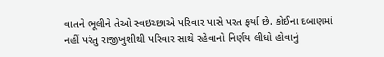વાતને ભૂલીને તેઓ સ્વઇચ્છાએ પરિવાર પાસે પરત ફર્યા છે. કોઈના દબાણમાં નહીં પરંતુ રાજીખુશીથી પરિવાર સાથે રહેવાનો નિર્ણય લીધો હોવાનું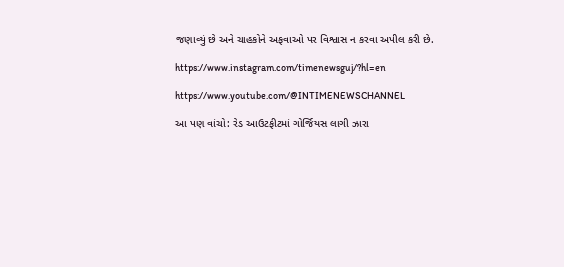જણાવ્યું છે અને ચાહકોને અફવાઓ પર વિશ્વાસ ન કરવા અપીલ કરી છે.

https://www.instagram.com/timenewsguj/?hl=en

https://www.youtube.com/@INTIMENEWSCHANNEL

આ પણ વાંચો: રેડ આઉટફીટમાં ગોર્જિયસ લાગી ઝારા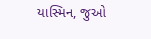યાસ્મિન, જુઓ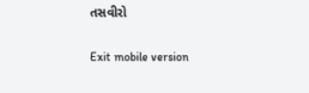તસવીરો

Exit mobile version